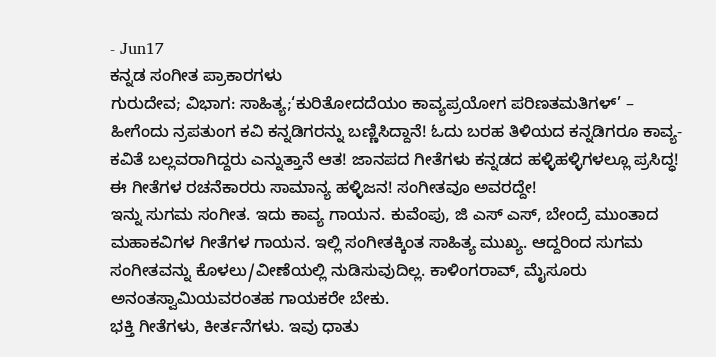- Jun17
ಕನ್ನಡ ಸಂಗೀತ ಪ್ರಾಕಾರಗಳು
ಗುರುದೇವ; ವಿಭಾಗ: ಸಾಹಿತ್ಯ;‘ಕುರಿತೋದದೆಯಂ ಕಾವ್ಯಪ್ರಯೋಗ ಪರಿಣತಮತಿಗಳ್’ – ಹೀಗೆಂದು ನ್ರಪತುಂಗ ಕವಿ ಕನ್ನಡಿಗರನ್ನು ಬಣ್ಣಿಸಿದ್ದಾನೆ! ಓದು ಬರಹ ತಿಳಿಯದ ಕನ್ನಡಿಗರೂ ಕಾವ್ಯ-ಕವಿತೆ ಬಲ್ಲವರಾಗಿದ್ದರು ಎನ್ನುತ್ತಾನೆ ಆತ! ಜಾನಪದ ಗೀತೆಗಳು ಕನ್ನಡದ ಹಳ್ಳಿಹಳ್ಳಿಗಳಲ್ಲೂ ಪ್ರಸಿದ್ಧ! ಈ ಗೀತೆಗಳ ರಚನೆಕಾರರು ಸಾಮಾನ್ಯ ಹಳ್ಳಿಜನ! ಸಂಗೀತವೂ ಅವರದ್ದೇ!
ಇನ್ನು ಸುಗಮ ಸಂಗೀತ. ಇದು ಕಾವ್ಯ ಗಾಯನ. ಕುವೆಂಪು, ಜಿ ಎಸ್ ಎಸ್, ಬೇಂದ್ರೆ ಮುಂತಾದ ಮಹಾಕವಿಗಳ ಗೀತೆಗಳ ಗಾಯನ. ಇಲ್ಲಿ ಸಂಗೀತಕ್ಕಿಂತ ಸಾಹಿತ್ಯ ಮುಖ್ಯ. ಆದ್ದರಿಂದ ಸುಗಮ ಸಂಗೀತವನ್ನು ಕೊಳಲು/ವೀಣೆಯಲ್ಲಿ ನುಡಿಸುವುದಿಲ್ಲ. ಕಾಳಿಂಗರಾವ್, ಮೈಸೂರು ಅನಂತಸ್ವಾಮಿಯವರಂತಹ ಗಾಯಕರೇ ಬೇಕು.
ಭಕ್ತಿ ಗೀತೆಗಳು, ಕೀರ್ತನೆಗಳು. ಇವು ಧಾತು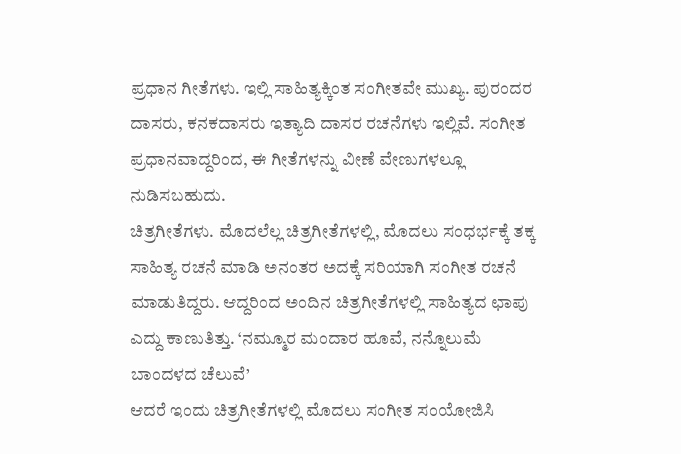ಪ್ರಧಾನ ಗೀತೆಗಳು. ಇಲ್ಲಿ ಸಾಹಿತ್ಯಕ್ಕಿಂತ ಸಂಗೀತವೇ ಮುಖ್ಯ. ಪುರಂದರ ದಾಸರು, ಕನಕದಾಸರು ಇತ್ಯಾದಿ ದಾಸರ ರಚನೆಗಳು ಇಲ್ಲಿವೆ. ಸಂಗೀತ ಪ್ರಧಾನವಾದ್ದರಿಂದ, ಈ ಗೀತೆಗಳನ್ನು ವೀಣೆ ವೇಣುಗಳಲ್ಲೂ ನುಡಿಸಬಹುದು.
ಚಿತ್ರಗೀತೆಗಳು. ಮೊದಲೆಲ್ಲ ಚಿತ್ರಗೀತೆಗಳಲ್ಲಿ, ಮೊದಲು ಸಂಧರ್ಭಕ್ಕೆ ತಕ್ಕ ಸಾಹಿತ್ಯ ರಚನೆ ಮಾಡಿ ಅನಂತರ ಅದಕ್ಕೆ ಸರಿಯಾಗಿ ಸಂಗೀತ ರಚನೆ ಮಾಡುತಿದ್ದರು. ಆದ್ದರಿಂದ ಅಂದಿನ ಚಿತ್ರಗೀತೆಗಳಲ್ಲಿ ಸಾಹಿತ್ಯದ ಛಾಪು ಎದ್ದು ಕಾಣುತಿತ್ತು. ‘ನಮ್ಮೂರ ಮಂದಾರ ಹೂವೆ, ನನ್ನೊಲುಮೆ ಬಾಂದಳದ ಚೆಲುವೆ’
ಆದರೆ ಇಂದು ಚಿತ್ರಗೀತೆಗಳಲ್ಲಿ ಮೊದಲು ಸಂಗೀತ ಸಂಯೋಜಿಸಿ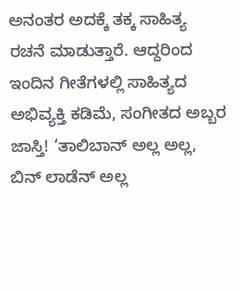ಅನಂತರ ಅದಕ್ಕೆ ತಕ್ಕ ಸಾಹಿತ್ಯ ರಚನೆ ಮಾಡುತ್ತಾರೆ. ಆದ್ದರಿಂದ ಇಂದಿನ ಗೀತೆಗಳಲ್ಲಿ ಸಾಹಿತ್ಯದ ಅಭಿವ್ಯಕ್ತಿ ಕಡಿಮೆ, ಸಂಗೀತದ ಅಬ್ಬರ ಜಾಸ್ತಿ! ‘ತಾಲಿಬಾನ್ ಅಲ್ಲ ಅಲ್ಲ, ಬಿನ್ ಲಾಡೆನ್ ಅಲ್ಲ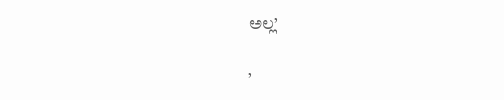ಅಲ್ಲ’

’